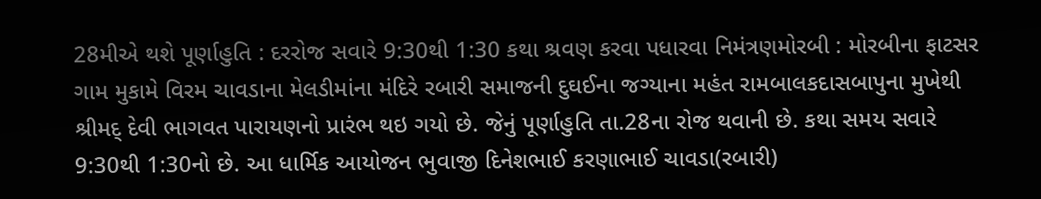28મીએ થશે પૂર્ણાહુતિ : દરરોજ સવારે 9:30થી 1:30 કથા શ્રવણ કરવા પધારવા નિમંત્રણમોરબી : મોરબીના ફાટસર ગામ મુકામે વિરમ ચાવડાના મેલડીમાંના મંદિરે રબારી સમાજની દુઘઈના જગ્યાના મહંત રામબાલકદાસબાપુના મુખેથી શ્રીમદ્ દેવી ભાગવત પારાયણનો પ્રારંભ થઇ ગયો છે. જેનું પૂર્ણાહુતિ તા.28ના રોજ થવાની છે. કથા સમય સવારે 9:30થી 1:30નો છે. આ ધાર્મિક આયોજન ભુવાજી દિનેશભાઈ કરણાભાઈ ચાવડા(રબારી)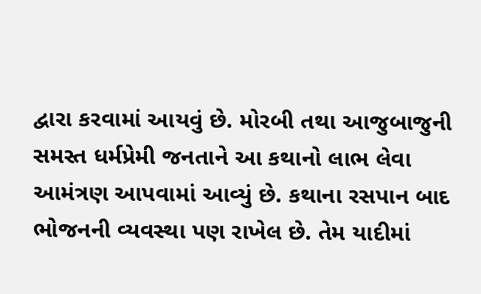દ્વારા કરવામાં આયવું છે. મોરબી તથા આજુબાજુની સમસ્ત ધર્મપ્રેમી જનતાને આ કથાનો લાભ લેવા આમંત્રણ આપવામાં આવ્યું છે. કથાના રસપાન બાદ ભોજનની વ્યવસ્થા પણ રાખેલ છે. તેમ યાદીમાં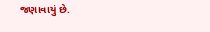જણાવાયું છે.